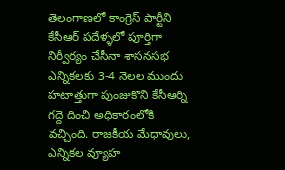తెలంగాణలో కాంగ్రెస్ పార్టీని కేసీఆర్ పదేళ్ళలో పూర్తిగా నిర్వీర్యం చేసీనా శాసనసభ ఎన్నికలకు 3-4 నెలల ముందు హటాత్తుగా పుంజుకొని కేసీఆర్ని గద్దె దించి అధికారంలోకి వచ్చింది. రాజకీయ మేధావులు, ఎన్నికల వ్యూహ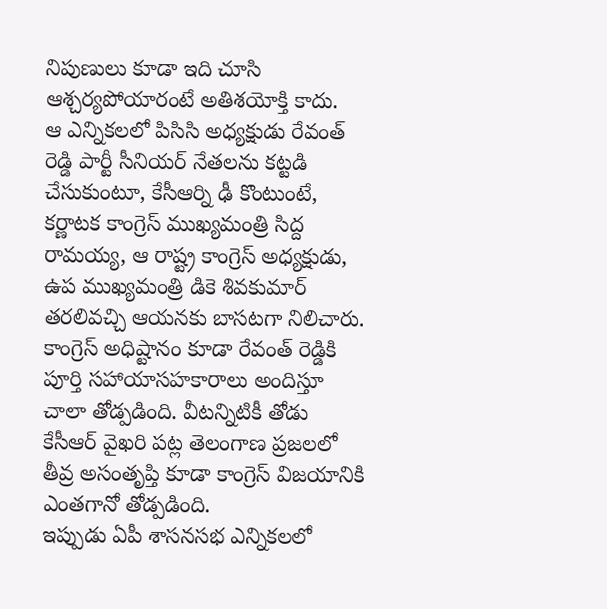నిపుణులు కూడా ఇది చూసి ఆశ్చర్యపోయారంటే అతిశయోక్తి కాదు.
ఆ ఎన్నికలలో పిసిసి అధ్యక్షుడు రేవంత్ రెడ్డి పార్టీ సీనియర్ నేతలను కట్టడి చేసుకుంటూ, కేసీఆర్ని ఢీ కొంటుంటే, కర్ణాటక కాంగ్రెస్ ముఖ్యమంత్రి సిద్ద రామయ్య, ఆ రాష్ట్ర కాంగ్రెస్ అధ్యక్షుడు, ఉప ముఖ్యమంత్రి డికె శివకుమార్ తరలివచ్చి ఆయనకు బాసటగా నిలిచారు.
కాంగ్రెస్ అధిష్టానం కూడా రేవంత్ రెడ్డికి పూర్తి సహాయాసహకారాలు అందిస్తూ చాలా తోడ్పడింది. వీటన్నిటికీ తోడు కేసీఆర్ వైఖరి పట్ల తెలంగాణ ప్రజలలో తీవ్ర అసంతృప్తి కూడా కాంగ్రెస్ విజయానికి ఎంతగానో తోడ్పడింది.
ఇప్పుడు ఏపీ శాసనసభ ఎన్నికలలో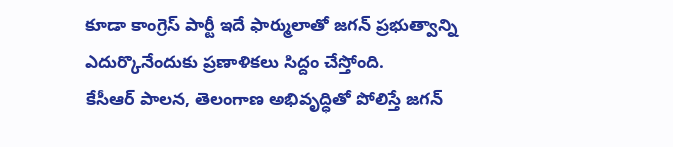కూడా కాంగ్రెస్ పార్టీ ఇదే ఫార్ములాతో జగన్ ప్రభుత్వాన్ని ఎదుర్కొనేందుకు ప్రణాళికలు సిద్దం చేస్తోంది.
కేసీఆర్ పాలన, తెలంగాణ అభివృద్ధితో పోలిస్తే జగన్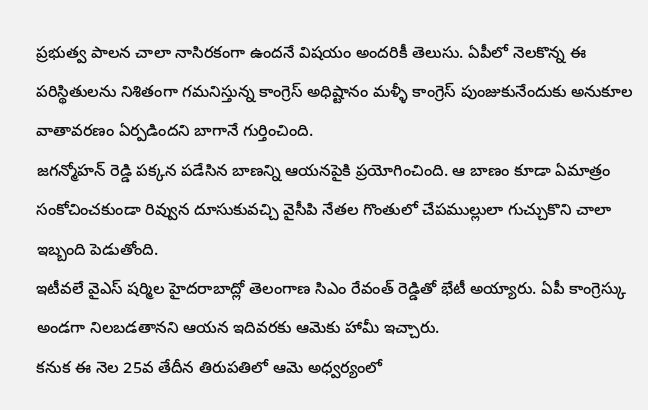ప్రభుత్వ పాలన చాలా నాసిరకంగా ఉందనే విషయం అందరికీ తెలుసు. ఏపీలో నెలకొన్న ఈ పరిస్థితులను నిశితంగా గమనిస్తున్న కాంగ్రెస్ అధిష్టానం మళ్ళీ కాంగ్రెస్ పుంజుకునేందుకు అనుకూల వాతావరణం ఏర్పడిందని బాగానే గుర్తించింది.
జగన్మోహన్ రెడ్డి పక్కన పడేసిన బాణన్ని ఆయనపైకి ప్రయోగించింది. ఆ బాణం కూడా ఏమాత్రం సంకోచించకుండా రివ్వున దూసుకువచ్చి వైసీపి నేతల గొంతులో చేపముల్లులా గుచ్చుకొని చాలా ఇబ్బంది పెడుతోంది.
ఇటీవలే వైఎస్ షర్మిల హైదరాబాద్లో తెలంగాణ సిఎం రేవంత్ రెడ్డితో భేటీ అయ్యారు. ఏపీ కాంగ్రెస్కు అండగా నిలబడతానని ఆయన ఇదివరకు ఆమెకు హామీ ఇచ్చారు.
కనుక ఈ నెల 25వ తేదీన తిరుపతిలో ఆమె అధ్వర్యంలో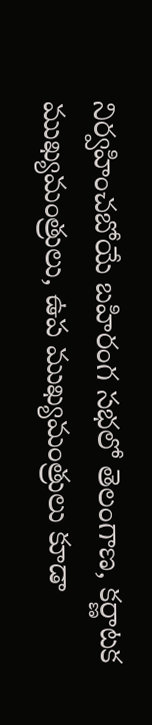నిర్వహించబోయే బహిరంగ సభలో తెలంగాణ, కర్ణాటక ముఖ్యమంత్రులు, ఉప ముఖ్యమంత్రులు కూడా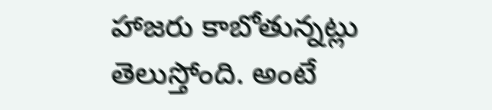హాజరు కాబోతున్నట్లు తెలుస్తోంది. అంటే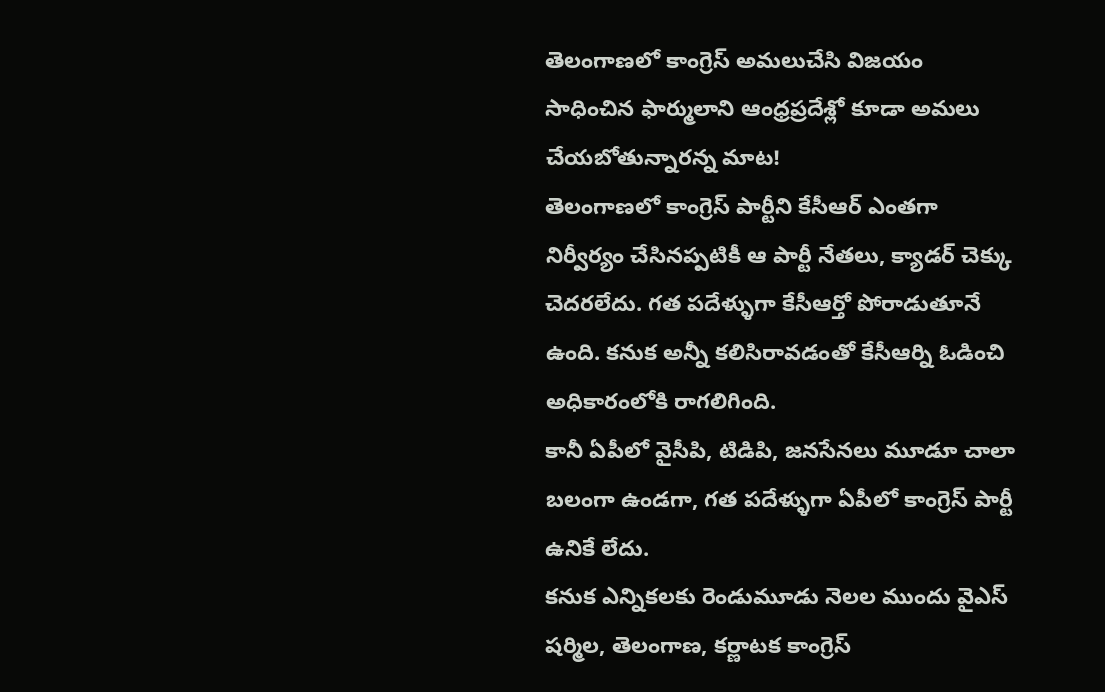తెలంగాణలో కాంగ్రెస్ అమలుచేసి విజయం సాధించిన ఫార్ములాని ఆంధ్రప్రదేశ్లో కూడా అమలు చేయబోతున్నారన్న మాట!
తెలంగాణలో కాంగ్రెస్ పార్టీని కేసీఆర్ ఎంతగా నిర్వీర్యం చేసినప్పటికీ ఆ పార్టీ నేతలు, క్యాడర్ చెక్కు చెదరలేదు. గత పదేళ్ళుగా కేసీఆర్తో పోరాడుతూనే ఉంది. కనుక అన్నీ కలిసిరావడంతో కేసీఆర్ని ఓడించి అధికారంలోకి రాగలిగింది.
కానీ ఏపీలో వైసీపి, టిడిపి, జనసేనలు మూడూ చాలా బలంగా ఉండగా, గత పదేళ్ళుగా ఏపీలో కాంగ్రెస్ పార్టీ ఉనికే లేదు.
కనుక ఎన్నికలకు రెండుమూడు నెలల ముందు వైఎస్ షర్మిల, తెలంగాణ, కర్ణాటక కాంగ్రెస్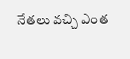నేతలు వచ్చి ఎంత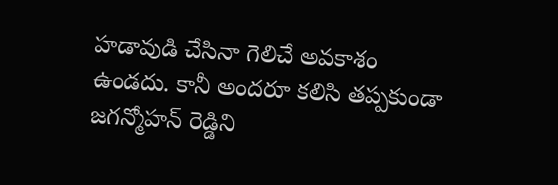హడావుడి చేసినా గెలిచే అవకాశం ఉండదు. కానీ అందరూ కలిసి తప్పకుండా జగన్మోహన్ రెడ్డిని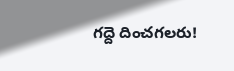గద్దె దించగలరు!